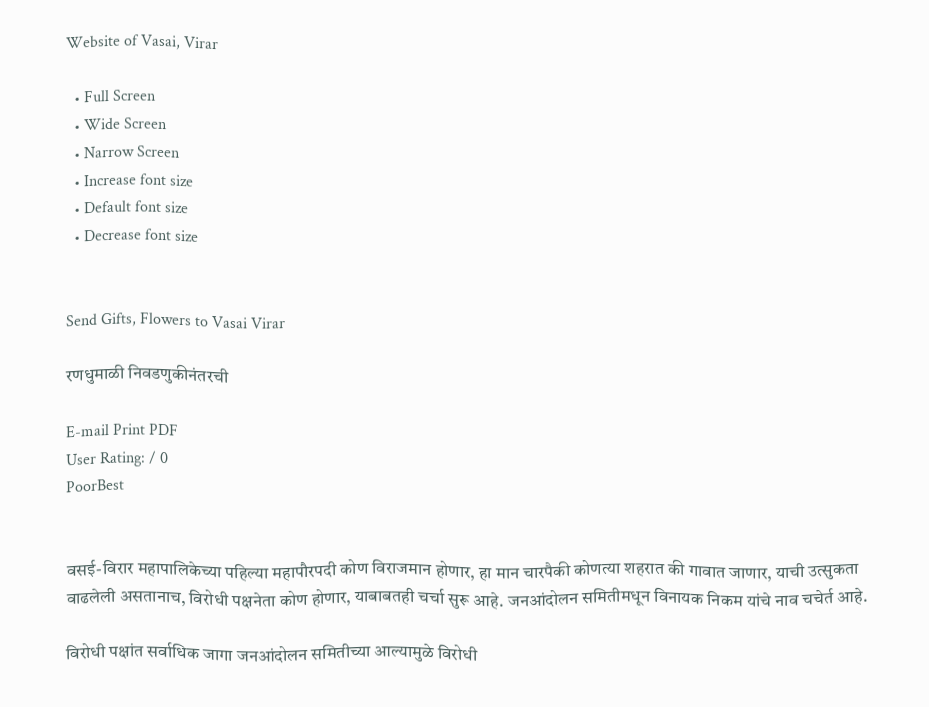Website of Vasai, Virar

  • Full Screen
  • Wide Screen
  • Narrow Screen
  • Increase font size
  • Default font size
  • Decrease font size


Send Gifts, Flowers to Vasai Virar

रणधुमाळी निवडणुकीनंतरची

E-mail Print PDF
User Rating: / 0
PoorBest


वसई-विरार महापालिकेच्या पहिल्या महापौरपदी कोण विराजमान होणार, हा मान चारपैकी कोणत्या शहरात की गावात जाणार, याची उत्सुकता वाढलेली असतानाच, विरोधी पक्षनेता कोण होणार, याबाबतही चर्चा सुरू आहे. जनआंदोलन समितीमधून विनायक निकम यांचे नाव चचेर्त आहे.

विरोधी पक्षांत सर्वाधिक जागा जनआंदोलन समितीच्या आल्यामुळे विरोधी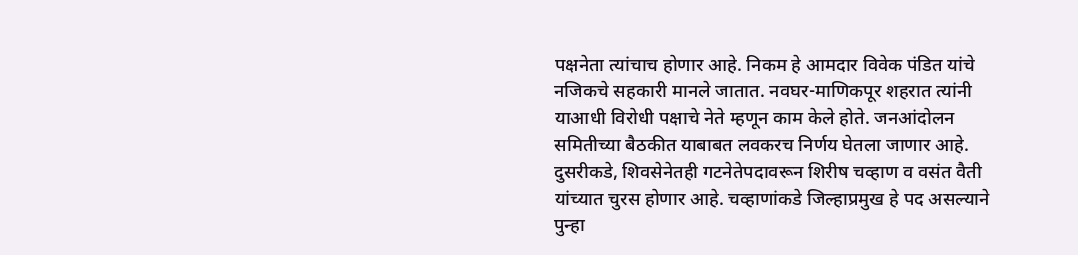पक्षनेता त्यांचाच होणार आहे. निकम हे आमदार विवेक पंडित यांचे नजिकचे सहकारी मानले जातात. नवघर-माणिकपूर शहरात त्यांनी याआधी विरोधी पक्षाचे नेते म्हणून काम केले होते. जनआंदोलन समितीच्या बैठकीत याबाबत लवकरच निर्णय घेतला जाणार आहे. दुसरीकडे, शिवसेनेतही गटनेतेपदावरून शिरीष चव्हाण व वसंत वैती यांच्यात चुरस होणार आहे. चव्हाणांकडे जिल्हाप्रमुख हे पद असल्याने पुन्हा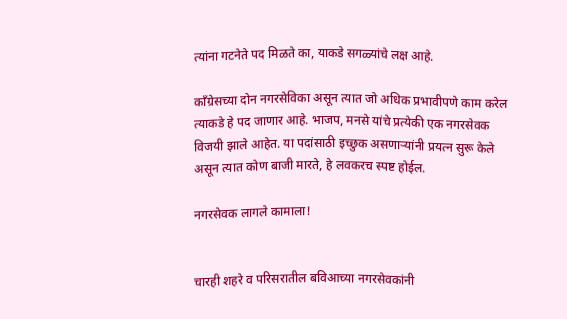त्यांना गटनेते पद मिळते का, याकडे सगळ्यांचे लक्ष आहे.

काँग्रेसच्या दोन नगरसेविका असून त्यात जो अधिक प्रभावीपणे काम करेल त्याकडे हे पद जाणार आहे. भाजप, मनसे यांचे प्रत्येकी एक नगरसेवक विजयी झाले आहेत. या पदांसाठी इच्छुक असणाऱ्यांनी प्रयत्न सुरू केले असून त्यात कोण बाजी मारते, हे लवकरच स्पष्ट होईल.

नगरसेवक लागले कामाला!


चारही शहरे व परिसरातील बविआच्या नगरसेवकांनी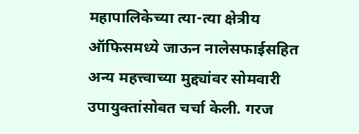महापालिकेच्या त्या-त्या क्षेत्रीय ऑफिसमध्ये जाऊन नालेसफाईसहित अन्य महत्त्वाच्या मुद्द्यांवर सोमवारी उपायुक्तांसोबत चर्चा केली. गरज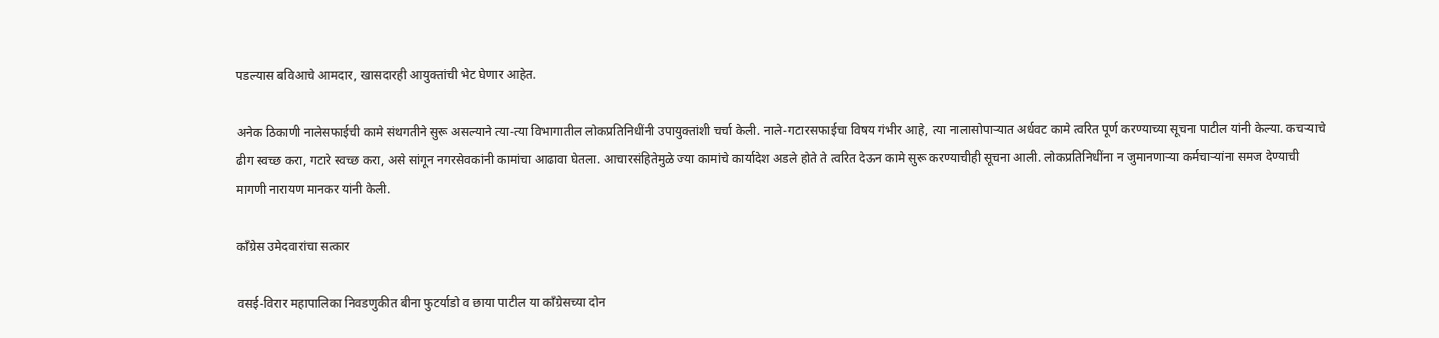पडल्यास बविआचे आमदार, खासदारही आयुक्तांची भेट घेणार आहेत.

अनेक ठिकाणी नालेसफाईची कामे संथगतीने सुरू असल्याने त्या-त्या विभागातील लोकप्रतिनिधींनी उपायुक्तांशी चर्चा केली. नाले-गटारसफाईचा विषय गंभीर आहे, त्या नालासोपाऱ्यात अर्धवट कामे त्वरित पूर्ण करण्याच्या सूचना पाटील यांनी केल्या. कचऱ्याचे ढीग स्वच्छ करा, गटारे स्वच्छ करा, असे सांगून नगरसेवकांनी कामांचा आढावा घेतला. आचारसंहितेमुळे ज्या कामांचे कार्यादेश अडले होते ते त्वरित देऊन कामे सुरू करण्याचीही सूचना आली. लोकप्रतिनिधींना न जुमानणाऱ्या कर्मचाऱ्यांना समज देण्याची मागणी नारायण मानकर यांनी केली.

काँग्रेस उमेदवारांचा सत्कार

वसई-विरार महापालिका निवडणुकीत बीना फुटर्याडो व छाया पाटील या काँग्रेसच्या दोन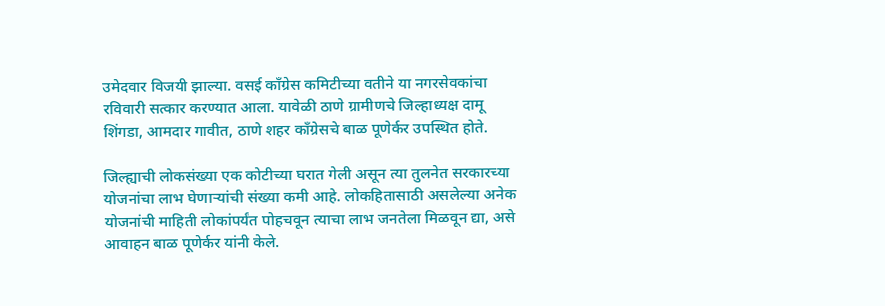उमेदवार विजयी झाल्या. वसई काँग्रेस कमिटीच्या वतीने या नगरसेवकांचा रविवारी सत्कार करण्यात आला. यावेळी ठाणे ग्रामीणचे जिल्हाध्यक्ष दामू शिंगडा, आमदार गावीत, ठाणे शहर काँग्रेसचे बाळ पूणेर्कर उपस्थित होते.

जिल्ह्याची लोकसंख्या एक कोटीच्या घरात गेली असून त्या तुलनेत सरकारच्या योजनांचा लाभ घेणाऱ्यांची संख्या कमी आहे. लोकहितासाठी असलेल्या अनेक योजनांची माहिती लोकांपर्यंत पोहचवून त्याचा लाभ जनतेला मिळवून द्या, असे आवाहन बाळ पूणेर्कर यांनी केले.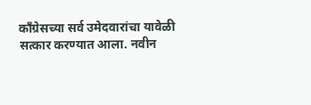काँग्रेसच्या सर्व उमेदवारांचा यावेळी सत्कार करण्यात आला. नवीन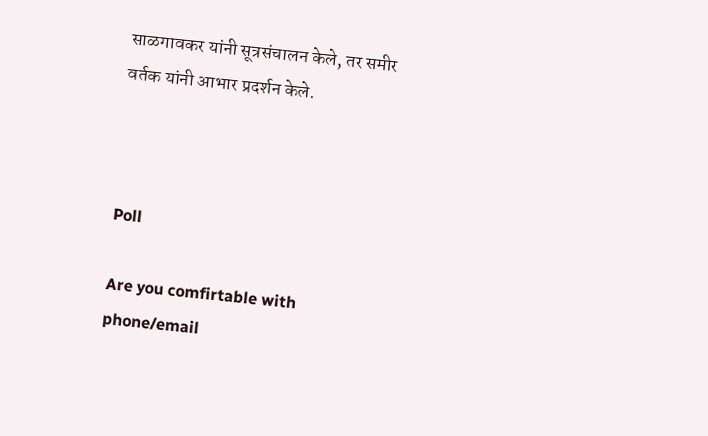साळगावकर यांनी सूत्रसंचालन केले, तर समीर वर्तक यांनी आभार प्रदर्शन केले.



Poll

Are you comfirtable with phone/email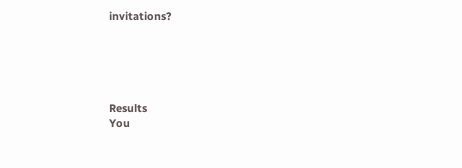invitations?





Results
You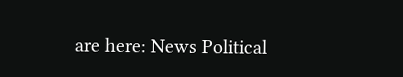are here: News Political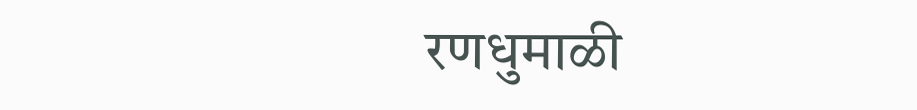रणधुमाळी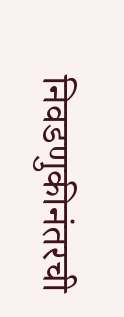निवडणुकीनंतरची